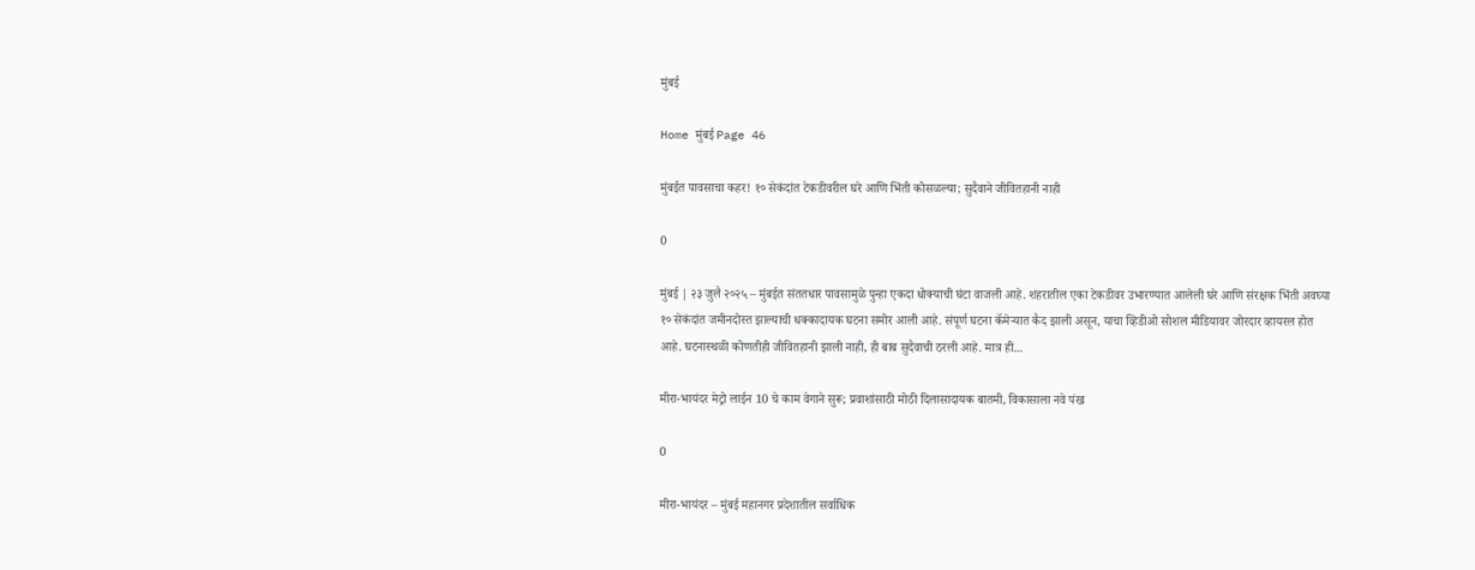मुंबई

Home मुंबई Page 46

मुंबईत पावसाचा कहर! १० सेकंदांत टेकडीवरील घरे आणि भिंती कोसळल्या; सुदैवाने जीवितहानी नाही

0

मुंबई | २३ जुलै २०२५ – मुंबईत संततधार पावसामुळे पुन्हा एकदा धोक्याची घंटा वाजली आहे. शहरातील एका टेकडीवर उभारण्यात आलेली घरे आणि संरक्षक भिंती अवघ्या १० सेकंदांत जमीनदोस्त झाल्याची धक्कादायक घटना समोर आली आहे. संपूर्ण घटना कॅमेऱ्यात कैद झाली असून, याचा व्हिडीओ सोशल मीडियावर जोरदार व्हायरल होत आहे. घटनास्थळी कोणतीही जीवितहानी झाली नाही, ही बाब सुदैवाची ठरली आहे. मात्र ही...

मीरा-भायंदर मेट्रो लाईन 10 चे काम वेगाने सुरू; प्रवाशांसाठी मोठी दिलासादायक बातमी, विकासाला नवे पंख

0

मीरा-भायंदर – मुंबई महानगर प्रदेशातील सर्वाधिक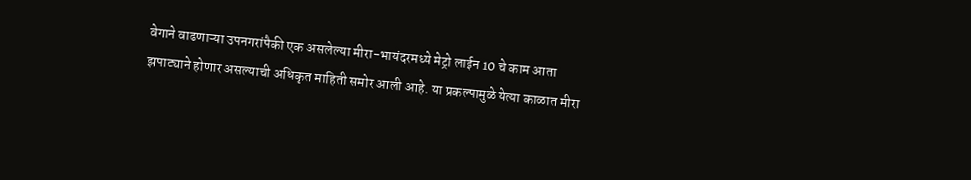वेगाने वाढणाऱ्या उपनगरांपैकी एक असलेल्या मीरा-भायंदरमध्ये मेट्रो लाईन 10 चे काम आता झपाट्याने होणार असल्याची अधिकृत माहिती समोर आली आहे. या प्रकल्पामुळे येत्या काळात मीरा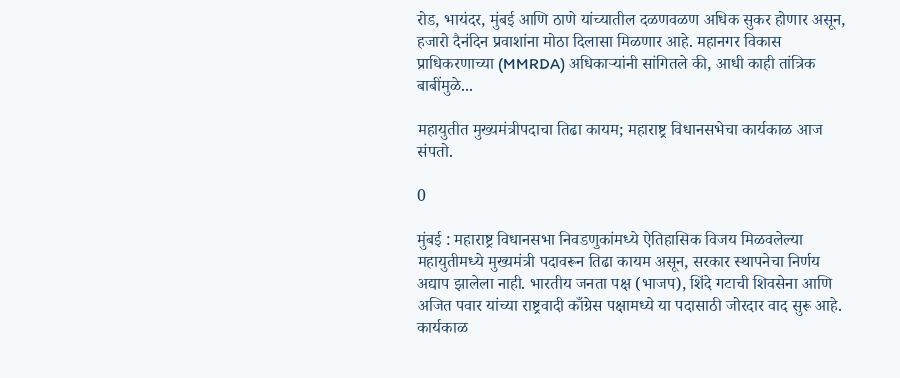रोड, भायंदर, मुंबई आणि ठाणे यांच्यातील दळणवळण अधिक सुकर होणार असून, हजारो दैनंदिन प्रवाशांना मोठा दिलासा मिळणार आहे. महानगर विकास प्राधिकरणाच्या (MMRDA) अधिकाऱ्यांनी सांगितले की, आधी काही तांत्रिक बाबींमुळे...

महायुतीत मुख्यमंत्रीपदाचा तिढा कायम; महाराष्ट्र विधानसभेचा कार्यकाळ आज संपतो.

0

मुंबई : महाराष्ट्र विधानसभा निवडणुकांमध्ये ऐतिहासिक विजय मिळवलेल्या महायुतीमध्ये मुख्यमंत्री पदावरून तिढा कायम असून, सरकार स्थापनेचा निर्णय अद्याप झालेला नाही. भारतीय जनता पक्ष (भाजप), शिंदे गटाची शिवसेना आणि अजित पवार यांच्या राष्ट्रवादी काँग्रेस पक्षामध्ये या पदासाठी जोरदार वाद सुरू आहे. कार्यकाळ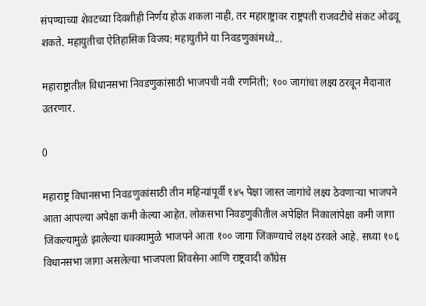संपण्याच्या शेवटच्या दिवशीही निर्णय होऊ शकला नाही, तर महाराष्ट्रावर राष्ट्रपती राजवटीचे संकट ओढवू शकते. महायुतीचा ऐतिहासिक विजय: महायुतीने या निवडणुकांमध्ये...

महाराष्ट्रातील विधानसभा निवडणुकांसाठी भाजपची नवी रणनिती; १०० जागांचा लक्ष्य ठरवून मैदानात उतरणार.

0

महाराष्ट्र विधानसभा निवडणुकांसाठी तीन महिन्यांपूर्वी १४५ पेक्षा जास्त जागांचे लक्ष्य ठेवणाऱ्या भाजपने आता आपल्या अपेक्षा कमी केल्या आहेत. लोकसभा निवडणुकीतील अपेक्षित निकालांपेक्षा कमी जागा जिंकल्यामुळे झालेल्या धक्क्यामुळे भाजपने आता १०० जागा जिंकण्याचे लक्ष्य ठरवले आहे. सध्या १०६ विधानसभा जागा असलेल्या भाजपला शिवसेना आणि राष्ट्रवादी काँग्रेस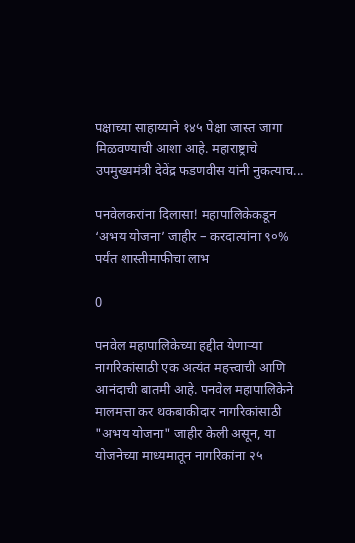पक्षाच्या साहाय्याने १४५ पेक्षा जास्त जागा मिळवण्याची आशा आहे. महाराष्ट्राचे उपमुख्यमंत्री देवेंद्र फडणवीस यांनी नुकत्याच...

पनवेलकरांना दिलासा! महापालिकेकडून ‘अभय योजना’ जाहीर – करदात्यांना ९०% पर्यंत शास्तीमाफीचा लाभ

0

पनवेल महापालिकेच्या हद्दीत येणाऱ्या नागरिकांसाठी एक अत्यंत महत्त्वाची आणि आनंदाची बातमी आहे. पनवेल महापालिकेने मालमत्ता कर थकबाकीदार नागरिकांसाठी "अभय योजना" जाहीर केली असून, या योजनेच्या माध्यमातून नागरिकांना २५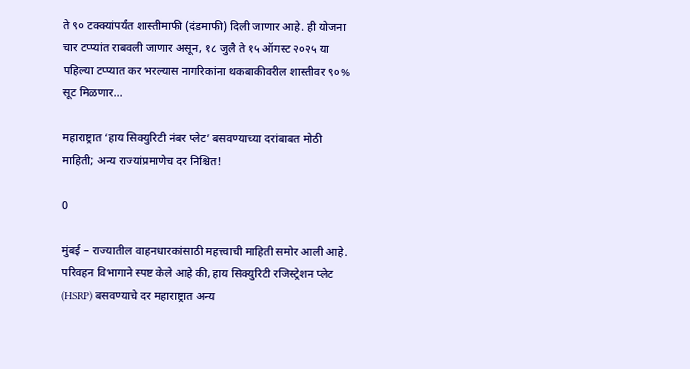ते ९० टक्क्यांपर्यंत शास्तीमाफी (दंडमाफी) दिली जाणार आहे. ही योजना चार टप्प्यांत राबवली जाणार असून, १८ जुलै ते १५ ऑगस्ट २०२५ या पहिल्या टप्प्यात कर भरल्यास नागरिकांना थकबाकीवरील शास्तीवर ९०% सूट मिळणार...

महाराष्ट्रात ‘हाय सिक्युरिटी नंबर प्लेट’ बसवण्याच्या दरांबाबत मोठी माहिती; अन्य राज्यांप्रमाणेच दर निश्चित!

0

मुंबई – राज्यातील वाहनधारकांसाठी महत्त्वाची माहिती समोर आली आहे. परिवहन विभागाने स्पष्ट केले आहे की, हाय सिक्युरिटी रजिस्ट्रेशन प्लेट (HSRP) बसवण्याचे दर महाराष्ट्रात अन्य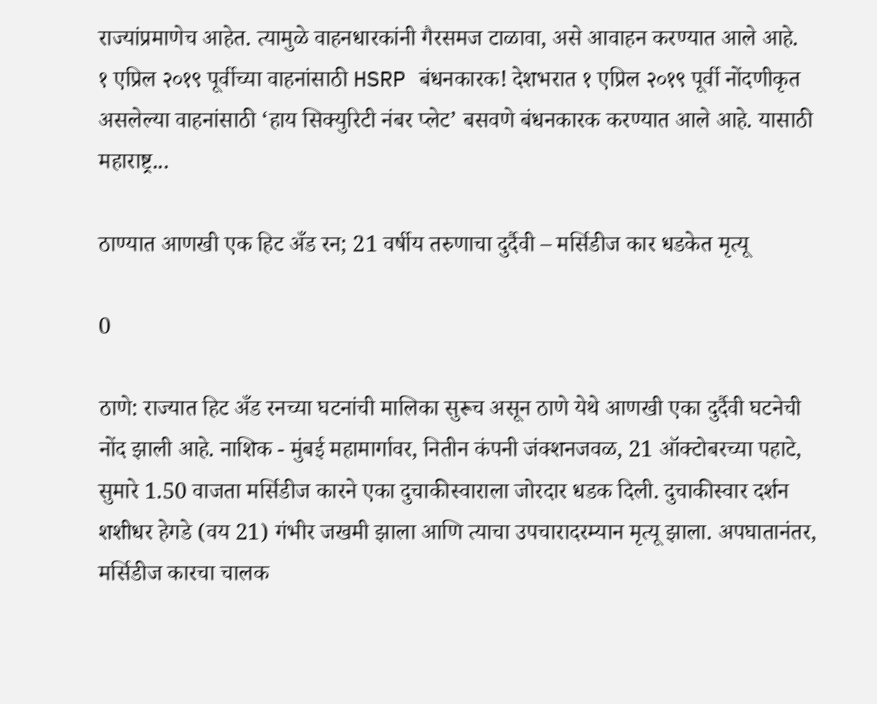राज्यांप्रमाणेच आहेत. त्यामुळे वाहनधारकांनी गैरसमज टाळावा, असे आवाहन करण्यात आले आहे.  १ एप्रिल २०१९ पूर्वीच्या वाहनांसाठी HSRP बंधनकारक! देशभरात १ एप्रिल २०१९ पूर्वी नोंदणीकृत असलेल्या वाहनांसाठी ‘हाय सिक्युरिटी नंबर प्लेट’ बसवणे बंधनकारक करण्यात आले आहे. यासाठी महाराष्ट्र...

ठाण्यात आणखी एक हिट अँड रन; 21 वर्षीय तरुणाचा दुर्दैवी – मर्सिडीज कार धडकेत मृत्यू

0

ठाणे: राज्यात हिट अँड रनच्या घटनांची मालिका सुरूच असून ठाणे येथे आणखी एका दुर्दैवी घटनेची नोंद झाली आहे. नाशिक - मुंबई महामार्गावर, नितीन कंपनी जंक्शनजवळ, 21 ऑक्टोबरच्या पहाटे, सुमारे 1.50 वाजता मर्सिडीज कारने एका दुचाकीस्वाराला जोरदार धडक दिली. दुचाकीस्वार दर्शन शशीधर हेगडे (वय 21) गंभीर जखमी झाला आणि त्याचा उपचारादरम्यान मृत्यू झाला. अपघातानंतर, मर्सिडीज कारचा चालक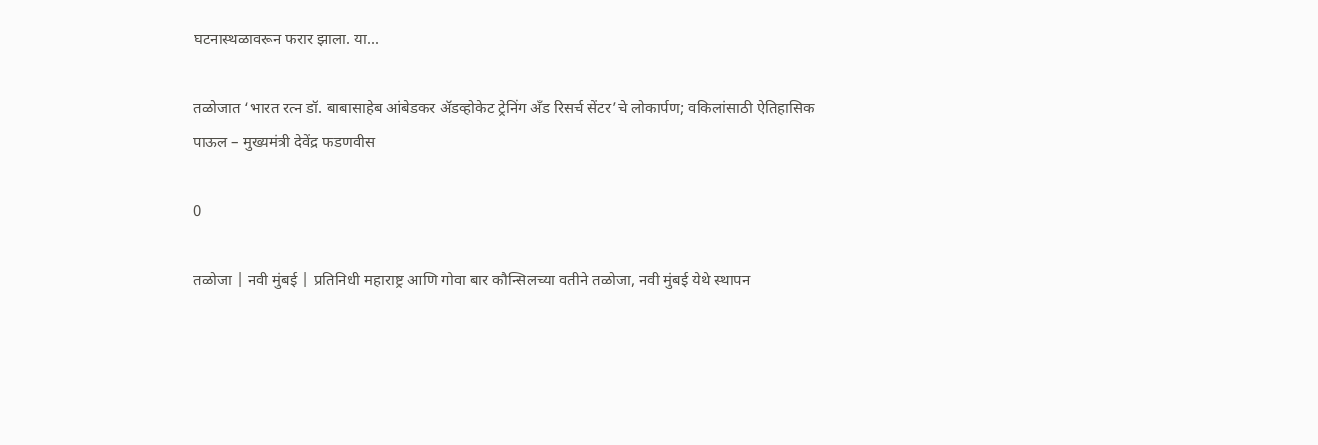घटनास्थळावरून फरार झाला. या...

तळोजात ‘भारत रत्न डॉ. बाबासाहेब आंबेडकर ॲडव्होकेट ट्रेनिंग अँड रिसर्च सेंटर’चे लोकार्पण; वकिलांसाठी ऐतिहासिक पाऊल – मुख्यमंत्री देवेंद्र फडणवीस

0

तळोजा | नवी मुंबई | प्रतिनिधी महाराष्ट्र आणि गोवा बार कौन्सिलच्या वतीने तळोजा, नवी मुंबई येथे स्थापन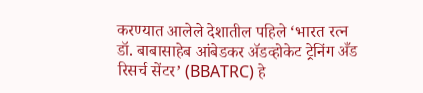करण्यात आलेले देशातील पहिले ‘भारत रत्न डॉ. बाबासाहेब आंबेडकर ॲडव्होकेट ट्रेनिंग अँड रिसर्च सेंटर’ (BBATRC) हे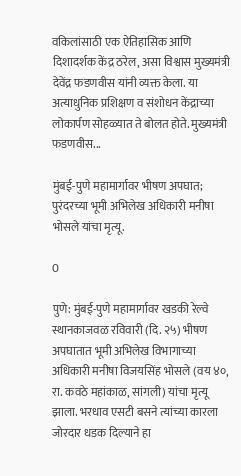वकिलांसाठी एक ऐतिहासिक आणि दिशादर्शक केंद्र ठरेल, असा विश्वास मुख्यमंत्री देवेंद्र फडणवीस यांनी व्यक्त केला. या अत्याधुनिक प्रशिक्षण व संशोधन केंद्राच्या लोकार्पण सोहळ्यात ते बोलत होते. मुख्यमंत्री फडणवीस...

मुंबई-पुणे महामार्गावर भीषण अपघात; पुरंदरच्या भूमी अभिलेख अधिकारी मनीषा भोसले यांचा मृत्यू.

0

पुणे: मुंबई-पुणे महामार्गावर खडकी रेल्वे स्थानकाजवळ रविवारी (दि. २५) भीषण अपघातात भूमी अभिलेख विभागाच्या अधिकारी मनीषा विजयसिंह भोसले (वय ४०, रा. कवठे महांकाळ, सांगली) यांचा मृत्यू झाला. भरधाव एसटी बसने त्यांच्या कारला जोरदार धडक दिल्याने हा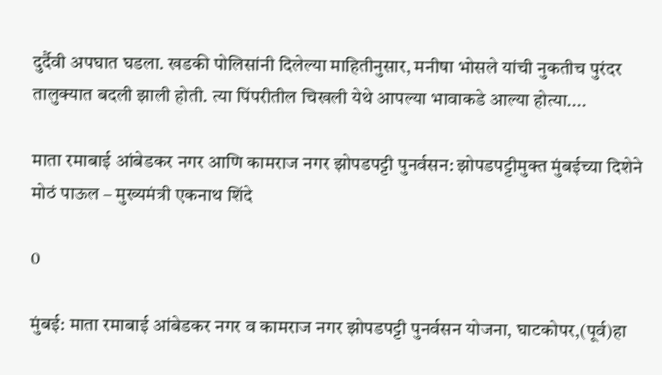दुर्दैवी अपघात घडला. खडकी पोलिसांनी दिलेल्या माहितीनुसार, मनीषा भोसले यांची नुकतीच पुरंदर तालुक्यात बदली झाली होती. त्या पिंपरीतील चिखली येथे आपल्या भावाकडे आल्या होत्या....

माता रमाबाई आंबेडकर नगर आणि कामराज नगर झोपडपट्टी पुनर्वसन: झोपडपट्टीमुक्त मुंबईच्या दिशेने मोठं पाऊल – मुख्यमंत्री एकनाथ शिंदे

0

मुंबई: माता रमाबाई आंबेडकर नगर व कामराज नगर झोपडपट्टी पुनर्वसन योजना, घाटकोपर,(पूर्व)हा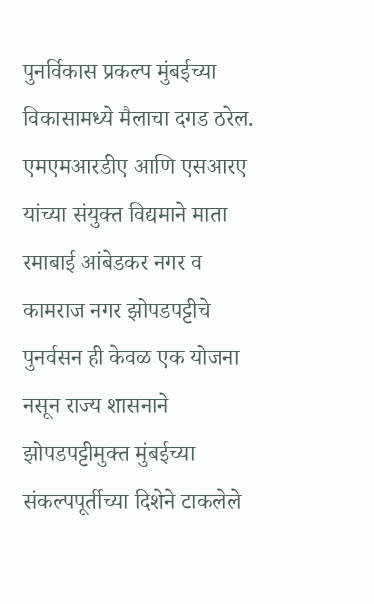पुनर्विकास प्रकल्प मुंबईच्या विकासामध्ये मैलाचा दगड ठरेल. एमएमआरडीए आणि एसआरए यांच्या संयुक्त विद्यमाने माता रमाबाई आंबेडकर नगर व कामराज नगर झोपडपट्टीचे पुनर्वसन ही केवळ एक योजना नसून राज्य शासनाने झोपडपट्टीमुक्त मुंबईच्या संकल्पपूर्तीच्या दिशेने टाकलेले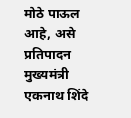मोठे पाऊल आहे, असे प्रतिपादन मुख्यमंत्री एकनाथ शिंदे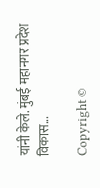यांनी केले. मुंबई महानगर प्रदेश विकास...

Copyright ©